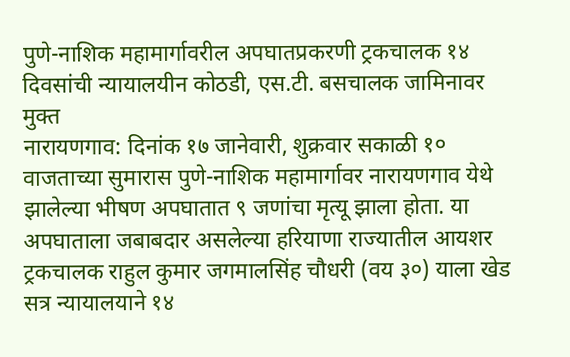पुणे-नाशिक महामार्गावरील अपघातप्रकरणी ट्रकचालक १४ दिवसांची न्यायालयीन कोठडी, एस.टी. बसचालक जामिनावर मुक्त
नारायणगाव: दिनांक १७ जानेवारी, शुक्रवार सकाळी १० वाजताच्या सुमारास पुणे-नाशिक महामार्गावर नारायणगाव येथे झालेल्या भीषण अपघातात ९ जणांचा मृत्यू झाला होता. या अपघाताला जबाबदार असलेल्या हरियाणा राज्यातील आयशर ट्रकचालक राहुल कुमार जगमालसिंह चौधरी (वय ३०) याला खेड सत्र न्यायालयाने १४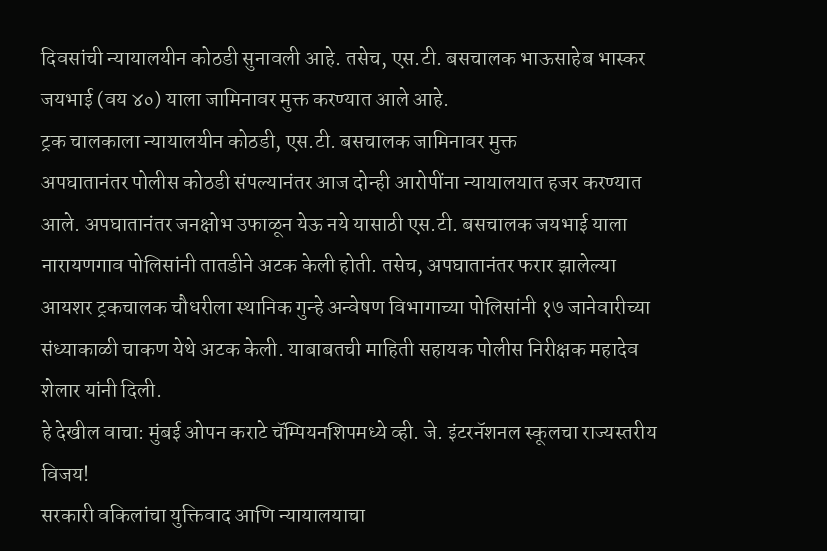दिवसांची न्यायालयीन कोठडी सुनावली आहे. तसेच, एस.टी. बसचालक भाऊसाहेब भास्कर जयभाई (वय ४०) याला जामिनावर मुक्त करण्यात आले आहे.
ट्रक चालकाला न्यायालयीन कोठडी, एस.टी. बसचालक जामिनावर मुक्त
अपघातानंतर पोलीस कोठडी संपल्यानंतर आज दोन्ही आरोपींना न्यायालयात हजर करण्यात आले. अपघातानंतर जनक्षोभ उफाळून येऊ नये यासाठी एस.टी. बसचालक जयभाई याला नारायणगाव पोलिसांनी तातडीने अटक केली होती. तसेच, अपघातानंतर फरार झालेल्या आयशर ट्रकचालक चौधरीला स्थानिक गुन्हे अन्वेषण विभागाच्या पोलिसांनी १७ जानेवारीच्या संध्याकाळी चाकण येथे अटक केली. याबाबतची माहिती सहायक पोलीस निरीक्षक महादेव शेलार यांनी दिली.
हे देखील वाचा: मुंबई ओपन कराटे चॅम्पियनशिपमध्ये व्ही. जे. इंटरनॅशनल स्कूलचा राज्यस्तरीय विजय!
सरकारी वकिलांचा युक्तिवाद आणि न्यायालयाचा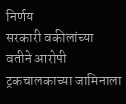निर्णय
सरकारी वकीलांच्या वतीने आरोपी ट्रकचालकाच्या जामिनाला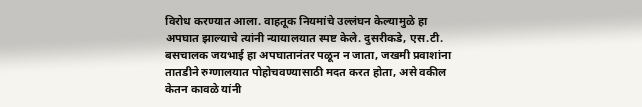विरोध करण्यात आला. वाहतूक नियमांचे उल्लंघन केल्यामुळे हा अपघात झाल्याचे त्यांनी न्यायालयात स्पष्ट केले. दुसरीकडे, एस.टी. बसचालक जयभाई हा अपघातानंतर पळून न जाता, जखमी प्रवाशांना तातडीने रुग्णालयात पोहोचवण्यासाठी मदत करत होता, असे वकील केतन कावळे यांनी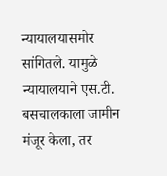न्यायालयासमोर सांगितले. यामुळे न्यायालयाने एस.टी. बसचालकाला जामीन मंजूर केला, तर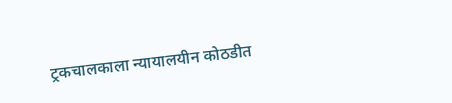ट्रकचालकाला न्यायालयीन कोठडीत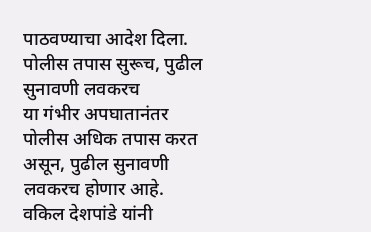पाठवण्याचा आदेश दिला.
पोलीस तपास सुरूच, पुढील सुनावणी लवकरच
या गंभीर अपघातानंतर पोलीस अधिक तपास करत असून, पुढील सुनावणी लवकरच होणार आहे. वकिल देशपांडे यांनी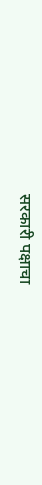सरकारी पक्षाचा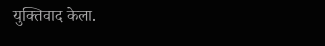युक्तिवाद केला.